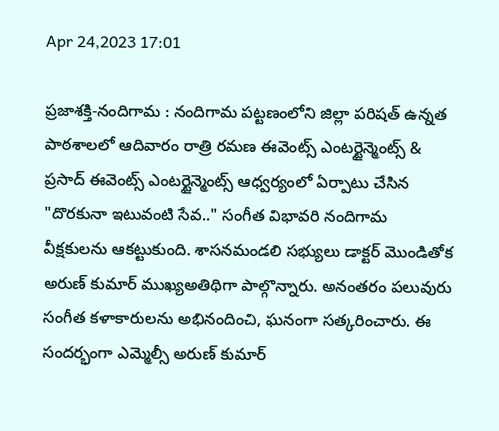Apr 24,2023 17:01

ప్రజాశక్తి-నందిగామ : నందిగామ పట్టణంలోని జిల్లా పరిషత్ ఉన్నత పాఠశాలలో ఆదివారం రాత్రి రమణ ఈవెంట్స్ ఎంటర్టైన్మెంట్స్ & ప్రసాద్ ఈవెంట్స్ ఎంటర్టైన్మెంట్స్ ఆధ్వర్యంలో ఏర్పాటు చేసిన "దొరకునా ఇటువంటి సేవ.." సంగీత విభావరి నందిగామ వీక్షకులను ఆకట్టుకుంది. శాసనమండలి సభ్యులు డాక్టర్ మొండితోక అరుణ్ కుమార్ ముఖ్యఅతిథిగా పాల్గొన్నారు. అనంతరం పలువురు సంగీత కళాకారులను అభినందించి, ఘనంగా సత్కరించారు. ఈ సందర్భంగా ఎమ్మెల్సీ అరుణ్ కుమార్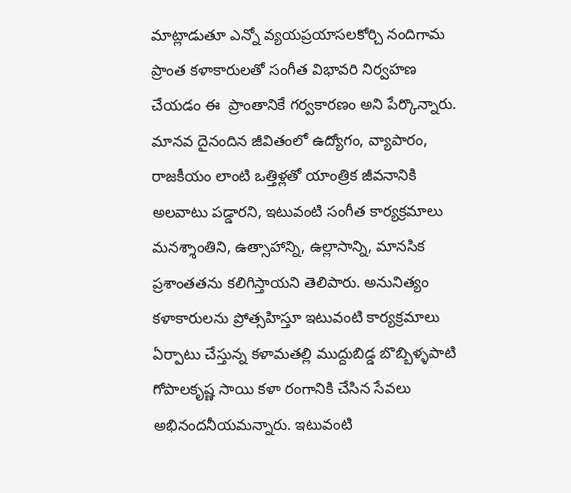మాట్లాడుతూ ఎన్నో వ్యయప్రయాసలకోర్చి నందిగామ ప్రాంత కళాకారులతో సంగీత విభావరి నిర్వహణ చేయడం ఈ  ప్రాంతానికే గర్వకారణం అని పేర్కొన్నారు. మానవ దైనందిన జీవితంలో ఉద్యోగం, వ్యాపారం, రాజకీయం లాంటి ఒత్తిళ్లతో యాంత్రిక జీవనానికి అలవాటు పడ్డారని, ఇటువంటి సంగీత కార్యక్రమాలు మనశ్శాంతిని, ఉత్సాహాన్ని, ఉల్లాసాన్ని, మానసిక ప్రశాంతతను కలిగిస్తాయని తెలిపారు. అనునిత్యం కళాకారులను ప్రోత్సహిస్తూ ఇటువంటి కార్యక్రమాలు ఏర్పాటు చేస్తున్న కళామతల్లి ముద్దుబిడ్డ బొబ్బిళ్ళపాటి గోపాలకృష్ణ సాయి కళా రంగానికి చేసిన సేవలు అభినందనీయమన్నారు. ఇటువంటి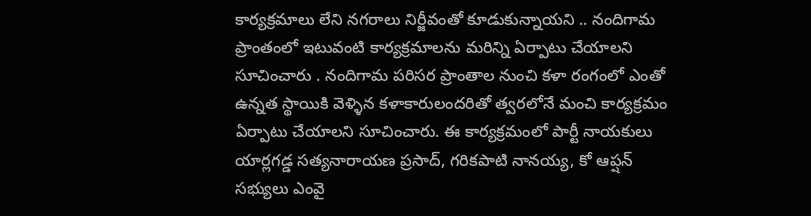కార్యక్రమాలు లేని నగరాలు నిర్జీవంతో కూడుకున్నాయని .. నందిగామ ప్రాంతంలో ఇటువంటి కార్యక్రమాలను మరిన్ని ఏర్పాటు చేయాలని సూచించారు . నందిగామ పరిసర ప్రాంతాల నుంచి కళా రంగంలో ఎంతో ఉన్నత స్థాయికి వెళ్ళిన కళాకారులందరితో త్వరలోనే మంచి కార్యక్రమం ఏర్పాటు చేయాలని సూచించారు. ఈ కార్యక్రమంలో పార్టీ నాయకులు యార్లగడ్డ సత్యనారాయణ ప్రసాద్, గరికపాటి నానయ్య, కో ఆప్షన్ సభ్యులు ఎంవై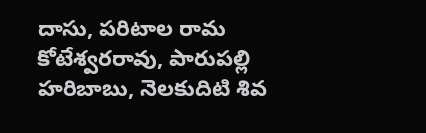దాసు, పరిటాల రామ కోటేశ్వరరావు, పారుపల్లి హరిబాబు, నెలకుదిటి శివ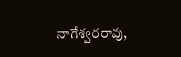నాగేశ్వరరావు,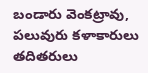బండారు వెంకట్రావు,  పలువురు కళాకారులు తదితరులు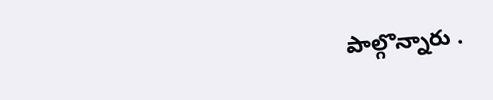పాల్గొన్నారు .